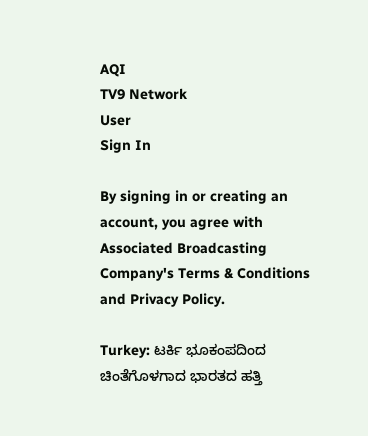AQI
TV9 Network
User
Sign In

By signing in or creating an account, you agree with Associated Broadcasting Company's Terms & Conditions and Privacy Policy.

Turkey: ಟರ್ಕಿ ಭೂಕಂಪದಿಂದ ಚಿಂತೆಗೊಳಗಾದ ಭಾರತದ ಹತ್ತಿ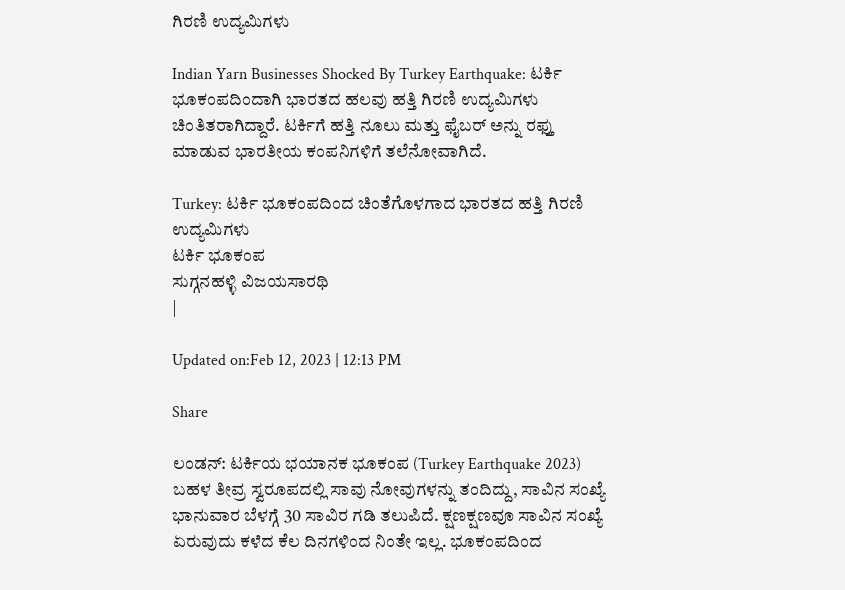ಗಿರಣಿ ಉದ್ಯಮಿಗಳು

Indian Yarn Businesses Shocked By Turkey Earthquake: ಟರ್ಕಿ ಭೂಕಂಪದಿಂದಾಗಿ ಭಾರತದ ಹಲವು ಹತ್ತಿ ಗಿರಣಿ ಉದ್ಯಮಿಗಳು ಚಿಂತಿತರಾಗಿದ್ದಾರೆ. ಟರ್ಕಿಗೆ ಹತ್ತಿ ನೂಲು ಮತ್ತು ಫೈಬರ್ ಅನ್ನು ರಫ್ತು ಮಾಡುವ ಭಾರತೀಯ ಕಂಪನಿಗಳಿಗೆ ತಲೆನೋವಾಗಿದೆ.

Turkey: ಟರ್ಕಿ ಭೂಕಂಪದಿಂದ ಚಿಂತೆಗೊಳಗಾದ ಭಾರತದ ಹತ್ತಿ ಗಿರಣಿ ಉದ್ಯಮಿಗಳು
ಟರ್ಕಿ ಭೂಕಂಪ
ಸುಗ್ಗನಹಳ್ಳಿ ವಿಜಯಸಾರಥಿ
|

Updated on:Feb 12, 2023 | 12:13 PM

Share

ಲಂಡನ್: ಟರ್ಕಿಯ ಭಯಾನಕ ಭೂಕಂಪ (Turkey Earthquake 2023) ಬಹಳ ತೀವ್ರ ಸ್ವರೂಪದಲ್ಲಿ ಸಾವು ನೋವುಗಳನ್ನು ತಂದಿದ್ದು, ಸಾವಿನ ಸಂಖ್ಯೆ ಭಾನುವಾರ ಬೆಳಗ್ಗೆ 30 ಸಾವಿರ ಗಡಿ ತಲುಪಿದೆ. ಕ್ಷಣಕ್ಷಣವೂ ಸಾವಿನ ಸಂಖ್ಯೆ ಏರುವುದು ಕಳೆದ ಕೆಲ ದಿನಗಳಿಂದ ನಿಂತೇ ಇಲ್ಲ. ಭೂಕಂಪದಿಂದ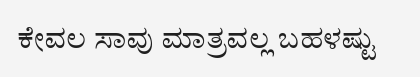ಕೇವಲ ಸಾವು ಮಾತ್ರವಲ್ಲ ಬಹಳಷ್ಟು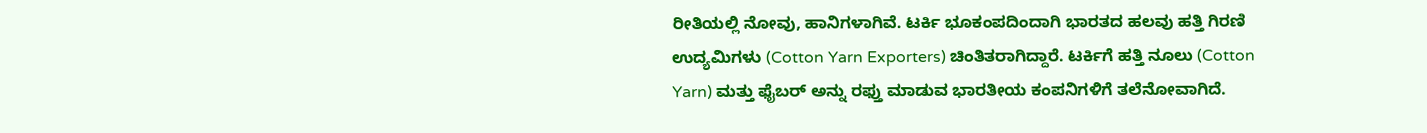ರೀತಿಯಲ್ಲಿ ನೋವು, ಹಾನಿಗಳಾಗಿವೆ. ಟರ್ಕಿ ಭೂಕಂಪದಿಂದಾಗಿ ಭಾರತದ ಹಲವು ಹತ್ತಿ ಗಿರಣಿ ಉದ್ಯಮಿಗಳು (Cotton Yarn Exporters) ಚಿಂತಿತರಾಗಿದ್ದಾರೆ. ಟರ್ಕಿಗೆ ಹತ್ತಿ ನೂಲು (Cotton Yarn) ಮತ್ತು ಫೈಬರ್ ಅನ್ನು ರಫ್ತು ಮಾಡುವ ಭಾರತೀಯ ಕಂಪನಿಗಳಿಗೆ ತಲೆನೋವಾಗಿದೆ.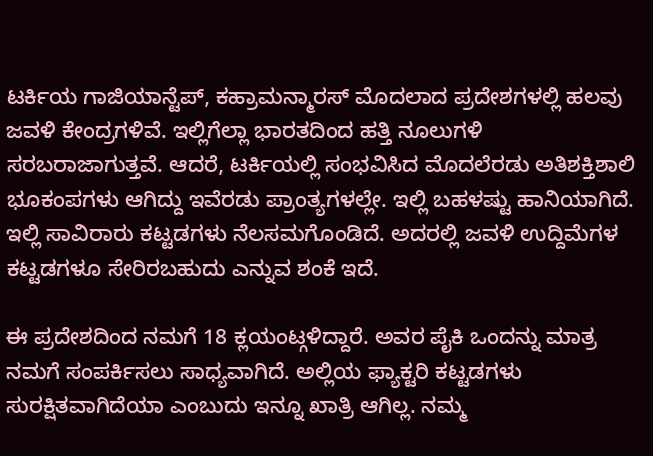ಟರ್ಕಿಯ ಗಾಜಿಯಾನ್ಟೆಪ್, ಕಹ್ರಾಮನ್ಮಾರಸ್ ಮೊದಲಾದ ಪ್ರದೇಶಗಳಲ್ಲಿ ಹಲವು ಜವಳಿ ಕೇಂದ್ರಗಳಿವೆ. ಇಲ್ಲಿಗೆಲ್ಲಾ ಭಾರತದಿಂದ ಹತ್ತಿ ನೂಲುಗಳಿ ಸರಬರಾಜಾಗುತ್ತವೆ. ಆದರೆ, ಟರ್ಕಿಯಲ್ಲಿ ಸಂಭವಿಸಿದ ಮೊದಲೆರಡು ಅತಿಶಕ್ತಿಶಾಲಿ ಭೂಕಂಪಗಳು ಆಗಿದ್ದು ಇವೆರಡು ಪ್ರಾಂತ್ಯಗಳಲ್ಲೇ. ಇಲ್ಲಿ ಬಹಳಷ್ಟು ಹಾನಿಯಾಗಿದೆ. ಇಲ್ಲಿ ಸಾವಿರಾರು ಕಟ್ಟಡಗಳು ನೆಲಸಮಗೊಂಡಿದೆ. ಅದರಲ್ಲಿ ಜವಳಿ ಉದ್ದಿಮೆಗಳ ಕಟ್ಟಡಗಳೂ ಸೇರಿರಬಹುದು ಎನ್ನುವ ಶಂಕೆ ಇದೆ.

ಈ ಪ್ರದೇಶದಿಂದ ನಮಗೆ 18 ಕ್ಲಯಂಟ್ಗಳಿದ್ದಾರೆ. ಅವರ ಪೈಕಿ ಒಂದನ್ನು ಮಾತ್ರ ನಮಗೆ ಸಂಪರ್ಕಿಸಲು ಸಾಧ್ಯವಾಗಿದೆ. ಅಲ್ಲಿಯ ಫ್ಯಾಕ್ಟರಿ ಕಟ್ಟಡಗಳು ಸುರಕ್ಷಿತವಾಗಿದೆಯಾ ಎಂಬುದು ಇನ್ನೂ ಖಾತ್ರಿ ಆಗಿಲ್ಲ. ನಮ್ಮ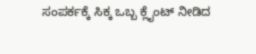ಸಂಪರ್ಕಕ್ಕೆ ಸಿಕ್ಕ ಒಬ್ಬ ಕ್ಲೈಂಟ್ ನೀಡಿದ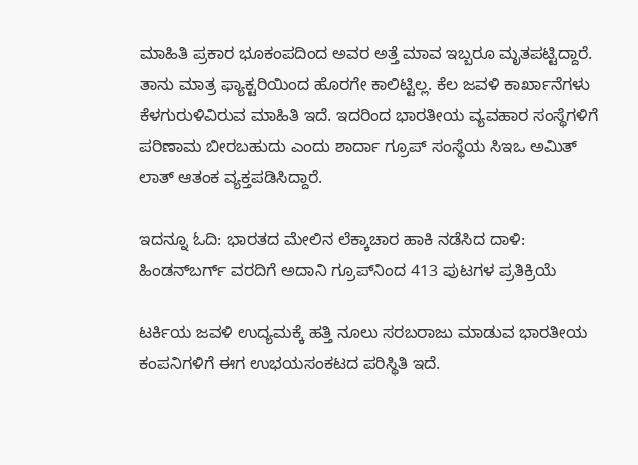ಮಾಹಿತಿ ಪ್ರಕಾರ ಭೂಕಂಪದಿಂದ ಅವರ ಅತ್ತೆ ಮಾವ ಇಬ್ಬರೂ ಮೃತಪಟ್ಟಿದ್ದಾರೆ. ತಾನು ಮಾತ್ರ ಫ್ಯಾಕ್ಟರಿಯಿಂದ ಹೊರಗೇ ಕಾಲಿಟ್ಟಿಲ್ಲ. ಕೆಲ ಜವಳಿ ಕಾರ್ಖಾನೆಗಳು ಕೆಳಗುರುಳಿವಿರುವ ಮಾಹಿತಿ ಇದೆ. ಇದರಿಂದ ಭಾರತೀಯ ವ್ಯವಹಾರ ಸಂಸ್ಥೆಗಳಿಗೆ ಪರಿಣಾಮ ಬೀರಬಹುದು ಎಂದು ಶಾರ್ದಾ ಗ್ರೂಪ್ ಸಂಸ್ಥೆಯ ಸಿಇಒ ಅಮಿತ್ ಲಾತ್ ಆತಂಕ ವ್ಯಕ್ತಪಡಿಸಿದ್ದಾರೆ.

ಇದನ್ನೂ ಓದಿ: ಭಾರತದ ಮೇಲಿನ ಲೆಕ್ಕಾಚಾರ ಹಾಕಿ ನಡೆಸಿದ ದಾಳಿ: ಹಿಂಡನ್‌ಬರ್ಗ್‌ ವರದಿಗೆ ಅದಾನಿ ಗ್ರೂಪ್‌ನಿಂದ 413 ಪುಟಗಳ ಪ್ರತಿಕ್ರಿಯೆ

ಟರ್ಕಿಯ ಜವಳಿ ಉದ್ಯಮಕ್ಕೆ ಹತ್ತಿ ನೂಲು ಸರಬರಾಜು ಮಾಡುವ ಭಾರತೀಯ ಕಂಪನಿಗಳಿಗೆ ಈಗ ಉಭಯಸಂಕಟದ ಪರಿಸ್ಥಿತಿ ಇದೆ.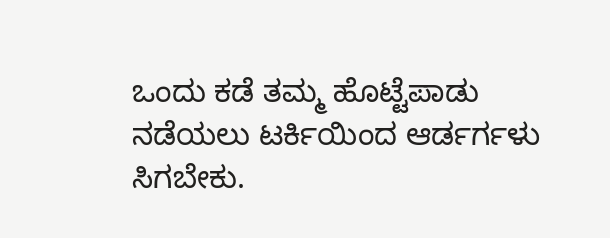ಒಂದು ಕಡೆ ತಮ್ಮ ಹೊಟ್ಟೆಪಾಡು ನಡೆಯಲು ಟರ್ಕಿಯಿಂದ ಆರ್ಡರ್ಗಳು ಸಿಗಬೇಕು.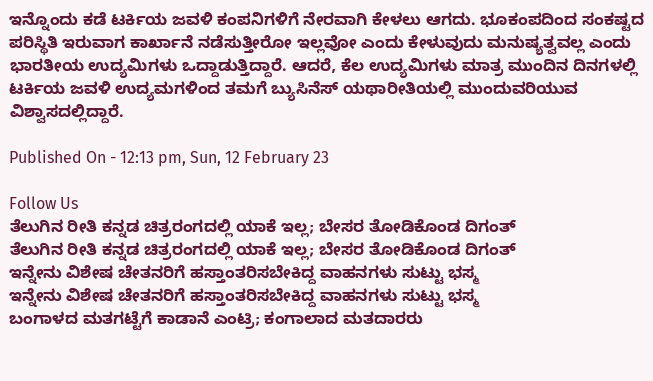ಇನ್ನೊಂದು ಕಡೆ ಟರ್ಕಿಯ ಜವಳಿ ಕಂಪನಿಗಳಿಗೆ ನೇರವಾಗಿ ಕೇಳಲು ಆಗದು. ಭೂಕಂಪದಿಂದ ಸಂಕಷ್ಟದ ಪರಿಸ್ಥಿತಿ ಇರುವಾಗ ಕಾರ್ಖಾನೆ ನಡೆಸುತ್ತೀರೋ ಇಲ್ಲವೋ ಎಂದು ಕೇಳುವುದು ಮನುಷ್ಯತ್ವವಲ್ಲ ಎಂದು ಭಾರತೀಯ ಉದ್ಯಮಿಗಳು ಒದ್ದಾಡುತ್ತಿದ್ದಾರೆ. ಆದರೆ, ಕೆಲ ಉದ್ಯಮಿಗಳು ಮಾತ್ರ ಮುಂದಿನ ದಿನಗಳಲ್ಲಿ ಟರ್ಕಿಯ ಜವಳಿ ಉದ್ಯಮಗಳಿಂದ ತಮಗೆ ಬ್ಯುಸಿನೆಸ್ ಯಥಾರೀತಿಯಲ್ಲಿ ಮುಂದುವರಿಯುವ ವಿಶ್ವಾಸದಲ್ಲಿದ್ದಾರೆ.

Published On - 12:13 pm, Sun, 12 February 23

Follow Us
ತೆಲುಗಿನ ರೀತಿ ಕನ್ನಡ ಚಿತ್ರರಂಗದಲ್ಲಿ ಯಾಕೆ ಇಲ್ಲ; ಬೇಸರ ತೋಡಿಕೊಂಡ ದಿಗಂತ್
ತೆಲುಗಿನ ರೀತಿ ಕನ್ನಡ ಚಿತ್ರರಂಗದಲ್ಲಿ ಯಾಕೆ ಇಲ್ಲ; ಬೇಸರ ತೋಡಿಕೊಂಡ ದಿಗಂತ್
ಇನ್ನೇನು ವಿಶೇಷ ಚೇತನರಿಗೆ ಹಸ್ತಾಂತರಿಸಬೇಕಿದ್ದ ವಾಹನಗಳು ಸುಟ್ಟು ಭಸ್ಮ
ಇನ್ನೇನು ವಿಶೇಷ ಚೇತನರಿಗೆ ಹಸ್ತಾಂತರಿಸಬೇಕಿದ್ದ ವಾಹನಗಳು ಸುಟ್ಟು ಭಸ್ಮ
ಬಂಗಾಳದ ಮತಗಟ್ಟೆಗೆ ಕಾಡಾನೆ ಎಂಟ್ರಿ; ಕಂಗಾಲಾದ ಮತದಾರರು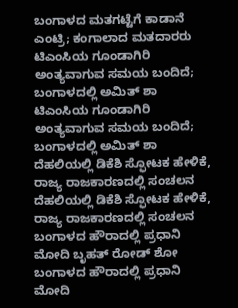ಬಂಗಾಳದ ಮತಗಟ್ಟೆಗೆ ಕಾಡಾನೆ ಎಂಟ್ರಿ; ಕಂಗಾಲಾದ ಮತದಾರರು
ಟಿಎಂಸಿಯ ಗೂಂಡಾಗಿರಿ ಅಂತ್ಯವಾಗುವ ಸಮಯ ಬಂದಿದೆ; ಬಂಗಾಳದಲ್ಲಿ ಅಮಿತ್ ಶಾ
ಟಿಎಂಸಿಯ ಗೂಂಡಾಗಿರಿ ಅಂತ್ಯವಾಗುವ ಸಮಯ ಬಂದಿದೆ; ಬಂಗಾಳದಲ್ಲಿ ಅಮಿತ್ ಶಾ
ದೆಹಲಿಯಲ್ಲಿ ಡಿಕೆಶಿ ಸ್ಫೋಟಕ ಹೇಳಿಕೆ, ರಾಜ್ಯ ರಾಜಕಾರಣದಲ್ಲಿ ಸಂಚಲನ
ದೆಹಲಿಯಲ್ಲಿ ಡಿಕೆಶಿ ಸ್ಫೋಟಕ ಹೇಳಿಕೆ, ರಾಜ್ಯ ರಾಜಕಾರಣದಲ್ಲಿ ಸಂಚಲನ
ಬಂಗಾಳದ ಹೌರಾದಲ್ಲಿ ಪ್ರಧಾನಿ ಮೋದಿ ಬೃಹತ್ ರೋಡ್ ಶೋ
ಬಂಗಾಳದ ಹೌರಾದಲ್ಲಿ ಪ್ರಧಾನಿ ಮೋದಿ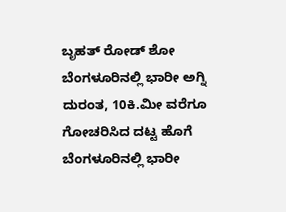ಬೃಹತ್ ರೋಡ್ ಶೋ
ಬೆಂಗಳೂರಿನಲ್ಲಿ ಭಾರೀ ಅಗ್ನಿ ದುರಂತ, 10ಕಿ.ಮೀ ವರೆಗೂ ಗೋಚರಿಸಿದ ದಟ್ಟ ಹೊಗೆ
ಬೆಂಗಳೂರಿನಲ್ಲಿ ಭಾರೀ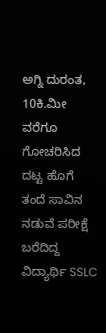ಅಗ್ನಿ ದುರಂತ, 10ಕಿ.ಮೀ ವರೆಗೂ ಗೋಚರಿಸಿದ ದಟ್ಟ ಹೊಗೆ
ತಂದೆ ಸಾವಿನ ನಡುವೆ ಪರೀಕ್ಷೆ ಬರೆದಿದ್ದ ವಿದ್ಯಾರ್ಥಿ SSLC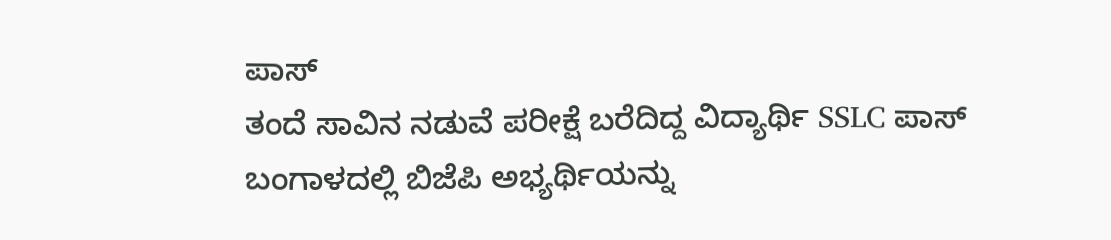ಪಾಸ್
ತಂದೆ ಸಾವಿನ ನಡುವೆ ಪರೀಕ್ಷೆ ಬರೆದಿದ್ದ ವಿದ್ಯಾರ್ಥಿ SSLC ಪಾಸ್
ಬಂಗಾಳದಲ್ಲಿ ಬಿಜೆಪಿ ಅಭ್ಯರ್ಥಿಯನ್ನು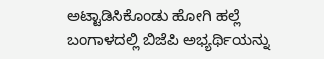ಅಟ್ಟಾಡಿಸಿಕೊಂಡು ಹೋಗಿ ಹಲ್ಲೆ
ಬಂಗಾಳದಲ್ಲಿ ಬಿಜೆಪಿ ಅಭ್ಯರ್ಥಿಯನ್ನು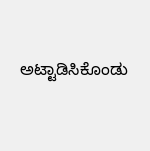ಅಟ್ಟಾಡಿಸಿಕೊಂಡು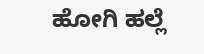ಹೋಗಿ ಹಲ್ಲೆ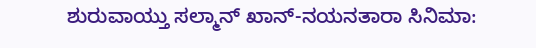ಶುರುವಾಯ್ತು ಸಲ್ಮಾನ್ ಖಾನ್-ನಯನತಾರಾ ಸಿನಿಮಾ: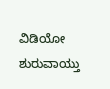ವಿಡಿಯೋ
ಶುರುವಾಯ್ತು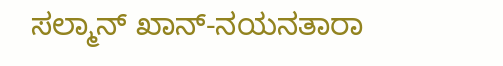ಸಲ್ಮಾನ್ ಖಾನ್-ನಯನತಾರಾ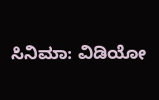ಸಿನಿಮಾ: ವಿಡಿಯೋ